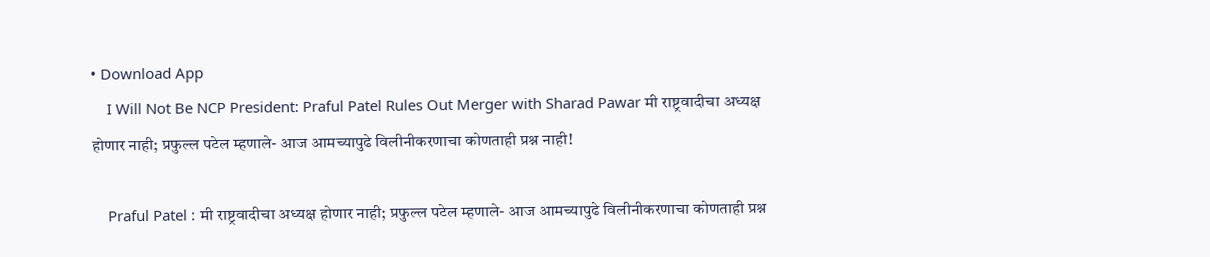• Download App
    I Will Not Be NCP President: Praful Patel Rules Out Merger with Sharad Pawar मी राष्ट्रवादीचा अध्यक्ष होणार नाही; प्रफुल्ल पटेल म्हणाले- आज आमच्यापुढे विलीनीकरणाचा कोणताही प्रश्न नाही!

    Praful Patel : मी राष्ट्रवादीचा अध्यक्ष होणार नाही; प्रफुल्ल पटेल म्हणाले- आज आमच्यापुढे विलीनीकरणाचा कोणताही प्रश्न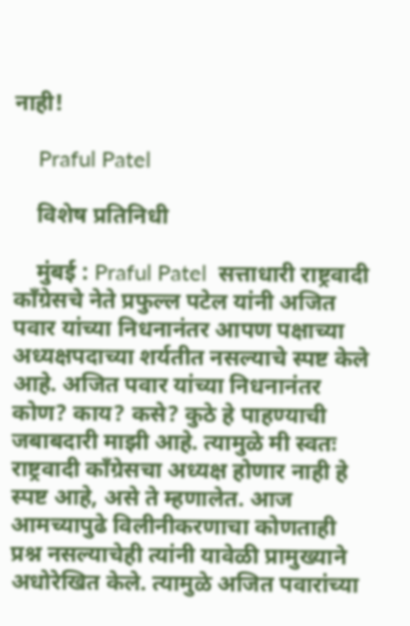नाही!

    Praful Patel

    विशेष प्रतिनिधी

    मुंबई : Praful Patel  सत्ताधारी राष्ट्रवादी काँग्रेसचे नेते प्रफुल्ल पटेल यांनी अजित पवार यांच्या निधनानंतर आपण पक्षाच्या अध्यक्षपदाच्या शर्यतीत नसल्याचे स्पष्ट केले आहे. अजित पवार यांच्या निधनानंतर कोण? काय? कसे? कुठे हे पाहण्याची जबाबदारी माझी आहे. त्यामुळे मी स्वतः राष्ट्रवादी काँग्रेसचा अध्यक्ष होणार नाही हे स्पष्ट आहे, असे ते म्हणालेत. आज आमच्यापुढे विलीनीकरणाचा कोणताही प्रश्न नसल्याचेही त्यांनी यावेळी प्रामुख्याने अधोरेखित केले. त्यामुळे अजित पवारांच्या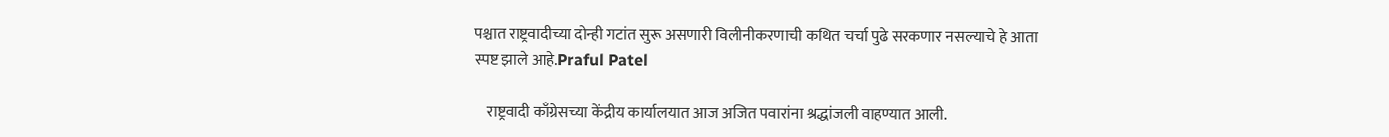पश्चात राष्ट्रवादीच्या दोन्ही गटांत सुरू असणारी विलीनीकरणाची कथित चर्चा पुढे सरकणार नसल्याचे हे आता स्पष्ट झाले आहे.Praful Patel

    राष्ट्रवादी काँग्रेसच्या केंद्रीय कार्यालयात आज अजित पवारांना श्रद्धांजली वाहण्यात आली.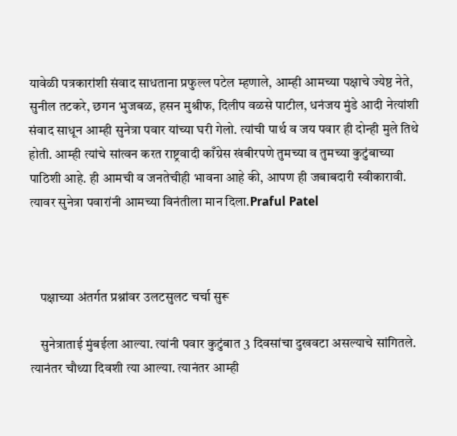यावेळी पत्रकारांशी संवाद साधताना प्रफुल्ल पटेल म्हणाले, आम्ही आमच्या पक्षाचे ज्येष्ठ नेते, सुनील तटकरे, छगन भुजबळ, हसन मुश्रीफ, दिलीप वळसे पाटील, धनंजय मुंडे आदी नेत्यांशी संवाद साधून आम्ही सुनेत्रा पवार यांच्या घरी गेलो. त्यांची पार्थ व जय पवार ही दोन्ही मुले तिथे होती. आम्ही त्यांचे सांत्वन करत राष्ट्रवादी काँग्रेस खंबीरपणे तुमच्या व तुमच्या कुटुंबाच्या पाठिशी आहे. ही आमची व जनतेचीही भावना आहे की, आपण ही जबाबदारी स्वीकारावी. त्यावर सुनेत्रा पवारांनी आमच्या विनंतीला मान दिला.Praful Patel



    पक्षाच्या अंतर्गत प्रश्नांवर उलटसुलट चर्चा सुरू

    सुनेत्राताई मुंबईला आल्या. त्यांनी पवार कुटुंबात 3 दिवसांचा दुखवटा असल्याचे सांगितले. त्यानंतर चौथ्या दिवशी त्या आल्या. त्यानंतर आम्ही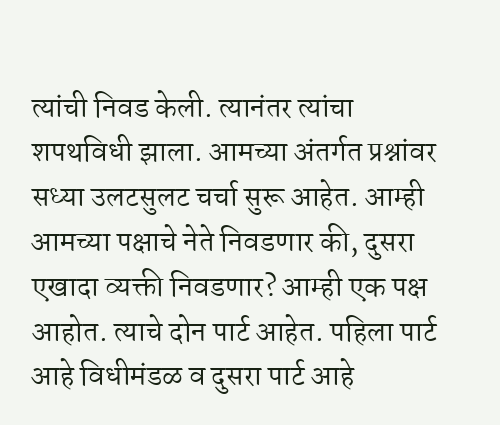त्यांची निवड केली. त्यानंतर त्यांचा शपथविधी झाला. आमच्या अंतर्गत प्रश्नांवर सध्या उलटसुलट चर्चा सुरू आहेत. आम्ही आमच्या पक्षाचे नेते निवडणार की, दुसरा एखादा व्यक्ती निवडणार? आम्ही एक पक्ष आहोत. त्याचे दोन पार्ट आहेत. पहिला पार्ट आहे विधीमंडळ व दुसरा पार्ट आहे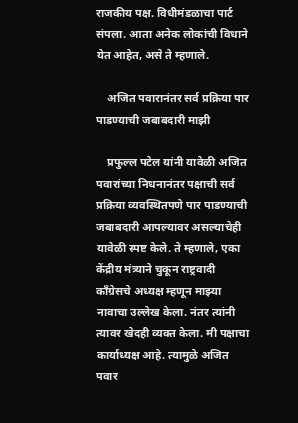राजकीय पक्ष. विधीमंडळाचा पार्ट संपला. आता अनेक लोकांची विधाने येत आहेत, असे ते म्हणाले.

    अजित पवारानंतर सर्व प्रक्रिया पार पाडण्याची जबाबदारी माझी

    प्रफुल्ल पटेल यांनी यावेळी अजित पवारांच्या निधनानंतर पक्षाची सर्व प्रक्रिया व्यवस्थितपणे पार पाडण्याची जबाबदारी आपल्यावर असल्याचेही यावेळी स्पष्ट केले. ते म्हणाले, एका केंद्रीय मंत्र्याने चुकून राष्ट्रवादी काँग्रेसचे अध्यक्ष म्हणून माझ्या नावाचा उल्लेख केला. नंतर त्यांनी त्यावर खेदही व्यक्त केला. मी पक्षाचा कार्याध्यक्ष आहे. त्यामुळे अजित पवार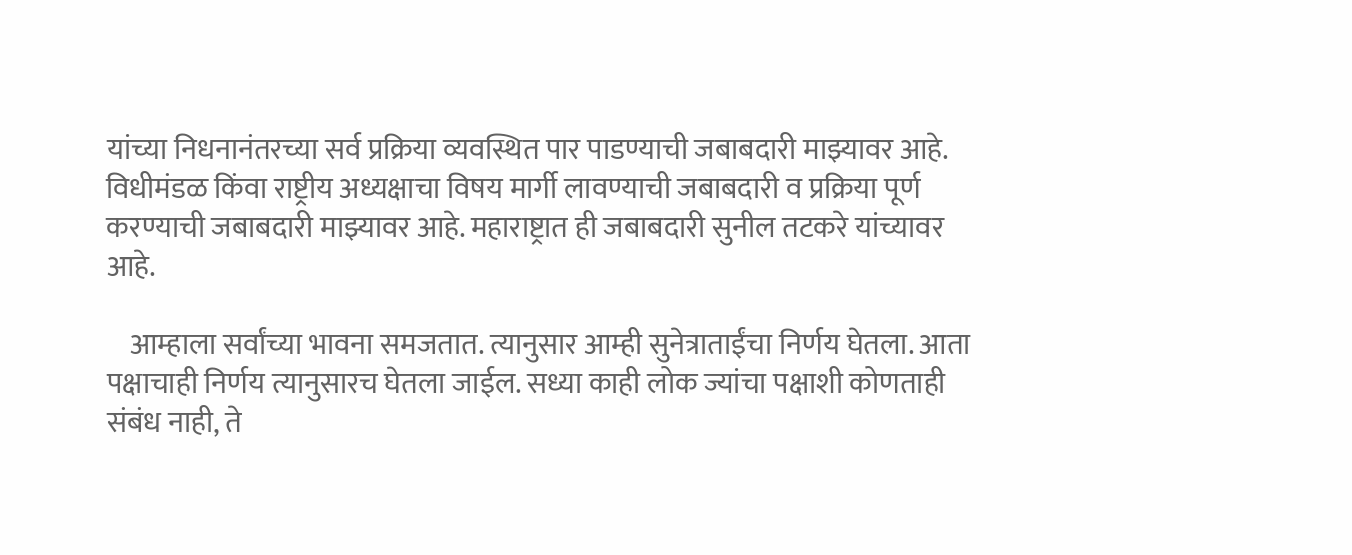यांच्या निधनानंतरच्या सर्व प्रक्रिया व्यवस्थित पार पाडण्याची जबाबदारी माझ्यावर आहे. विधीमंडळ किंवा राष्ट्रीय अध्यक्षाचा विषय मार्गी लावण्याची जबाबदारी व प्रक्रिया पूर्ण करण्याची जबाबदारी माझ्यावर आहे. महाराष्ट्रात ही जबाबदारी सुनील तटकरे यांच्यावर आहे.

    आम्हाला सर्वांच्या भावना समजतात. त्यानुसार आम्ही सुनेत्राताईंचा निर्णय घेतला. आता पक्षाचाही निर्णय त्यानुसारच घेतला जाईल. सध्या काही लोक ज्यांचा पक्षाशी कोणताही संबंध नाही, ते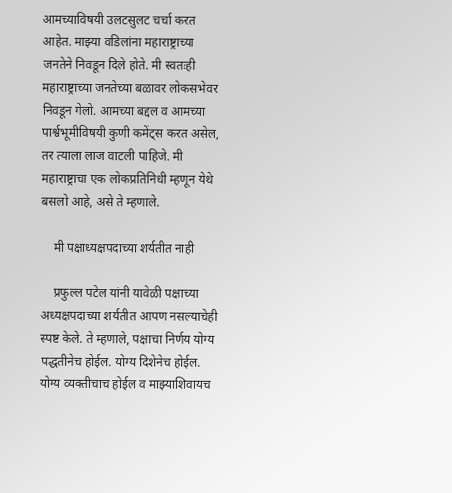आमच्याविषयी उलटसुलट चर्चा करत आहेत. माझ्या वडिलांना महाराष्ट्राच्या जनतेने निवडून दिले होते. मी स्वतःही महाराष्ट्राच्या जनतेच्या बळावर लोकसभेवर निवडून गेलो. आमच्या बद्दल व आमच्या पार्श्वभूमीविषयी कुणी कमेंट्स करत असेल, तर त्याला लाज वाटली पाहिजे. मी महाराष्ट्राचा एक लोकप्रतिनिधी म्हणून येथे बसलो आहे, असे ते म्हणाले.

    मी पक्षाध्यक्षपदाच्या शर्यतीत नाही

    प्रफुल्ल पटेल यांनी यावेळी पक्षाच्या अध्यक्षपदाच्या शर्यतीत आपण नसल्याचेही स्पष्ट केले. ते म्हणाले, पक्षाचा निर्णय योग्य पद्धतीनेच होईल. योग्य दिशेनेच होईल. योग्य व्यक्तीचाच होईल व माझ्याशिवायच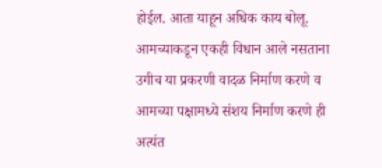होईल. आता याहून अधिक काय बोलू. आमच्याकडून एकही विधान आले नसताना उगीच या प्रकरणी वादळ निर्माण करणे व आमच्या पक्षामध्ये संशय निर्माण करणे ही अत्यंत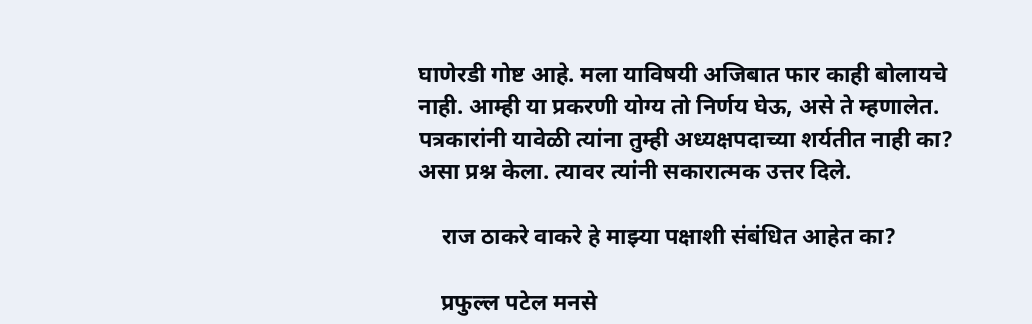घाणेरडी गोष्ट आहे. मला याविषयी अजिबात फार काही बोलायचे नाही. आम्ही या प्रकरणी योग्य तो निर्णय घेऊ, असे ते म्हणालेत. पत्रकारांनी यावेळी त्यांना तुम्ही अध्यक्षपदाच्या शर्यतीत नाही का? असा प्रश्न केला. त्यावर त्यांनी सकारात्मक उत्तर दिले.

    राज ठाकरे वाकरे हे माझ्या पक्षाशी संबंधित आहेत का?

    प्रफुल्ल पटेल मनसे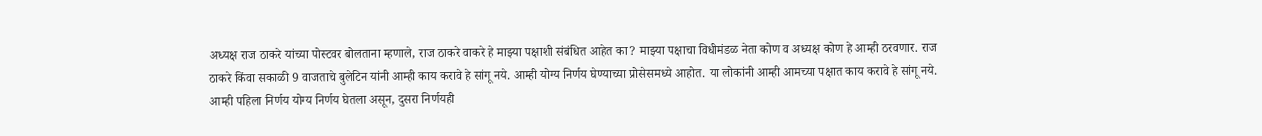अध्यक्ष राज ठाकरे यांच्या पोस्टवर बोलताना म्हणाले, राज ठाकरे वाकरे हे माझ्या पक्षाशी संबंधित आहेत का? माझ्या पक्षाचा विधीमंडळ नेता कोण व अध्यक्ष कोण हे आम्ही ठरवणार. राज ठाकरे किंवा सकाळी 9 वाजताचे बुलेटिन यांनी आम्ही काय करावे हे सांगू नये. आम्ही योग्य निर्णय घेण्याच्या प्रोसेसमध्ये आहोत. या लोकांनी आम्ही आमच्या पक्षात काय करावे हे सांगू नये. आम्ही पहिला निर्णय योग्य निर्णय घेतला असून, दुसरा निर्णयही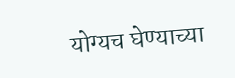योग्यच घेण्याच्या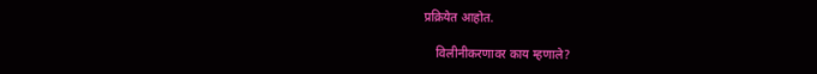प्रक्रियेत आहोत.

    विलीनीकरणावर काय म्हणाले?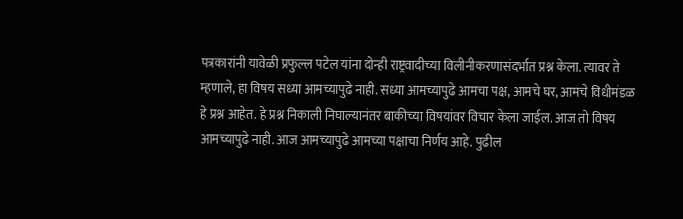पत्रकारांनी यावेळी प्रफुल्ल पटेल यांना दोन्ही राष्ट्रवादीच्या विलीनीकरणासंदर्भात प्रश्न केला. त्यावर ते म्हणाले, हा विषय सध्या आमच्यापुढे नाही. सध्या आमच्यापुढे आमचा पक्ष, आमचे घर, आमचे विधीमंडळ हे प्रश्न आहेत. हे प्रश्न निकाली निघाल्यानंतर बाकीच्या विषयांवर विचार केला जाईल. आज तो विषय आमच्यापुढे नाही. आज आमच्यापुढे आमच्या पक्षाचा निर्णय आहे. पुढील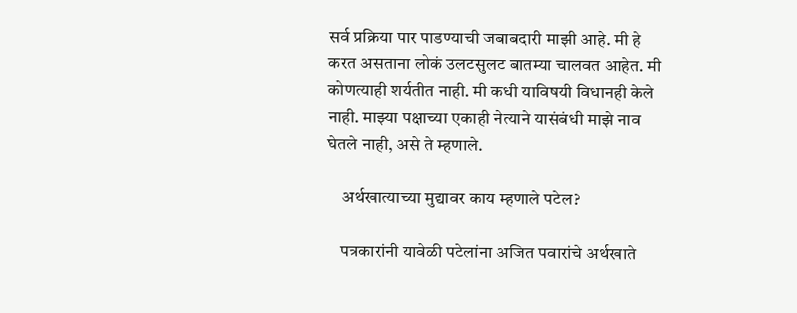सर्व प्रक्रिया पार पाडण्याची जबाबदारी माझी आहे. मी हे करत असताना लोकं उलटसुलट बातम्या चालवत आहेत. मी कोणत्याही शर्यतीत नाही. मी कधी याविषयी विधानही केले नाही. माझ्या पक्षाच्या एकाही नेत्याने यासंबंधी माझे नाव घेतले नाही, असे ते म्हणाले.

    अर्थखात्याच्या मुद्यावर काय म्हणाले पटेल?

    पत्रकारांनी यावेळी पटेलांना अजित पवारांचे अर्थखाते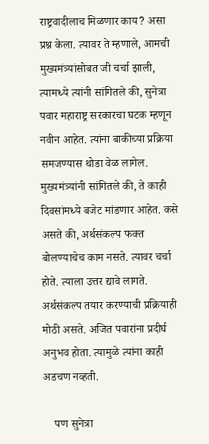राष्ट्रवादीलाच मिळणार काय? असा प्रश्न केला. त्यावर ते म्हणाले, आमची मुख्यमंत्र्यांसोबत जी चर्चा झाली, त्यामध्ये त्यांनी सांगितले की, सुनेत्रा पवार महाराष्ट्र सरकारचा घटक म्हणून नवीन आहेत. त्यांना बाकीच्या प्रक्रिया समजण्यास थोडा वेळ लागेल. मुख्यमंत्र्यांनी सांगितले की, ते काही दिवसांमध्ये बजेट मांडणार आहेत. कसे असते की, अर्थसंकल्प फक्त बोलण्याचेच काम नसते. त्यावर चर्चा होते. त्याला उत्तर द्यावे लागते. अर्थसंकल्प तयार करण्याची प्रक्रियाही मोठी असते. अजित पवारांना प्रदीर्घ अनुभव होता. त्यामुळे त्यांना काही अडचण नव्हती.

    पण सुनेत्रा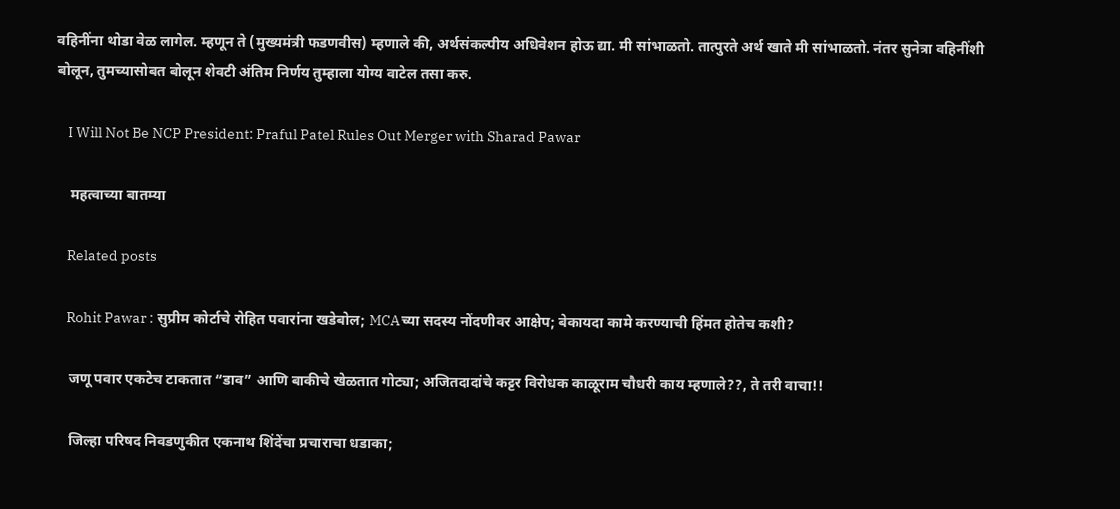वहिनींना थोडा वेळ लागेल. म्हणून ते (मुख्यमंत्री फडणवीस) म्हणाले की, अर्थसंकल्पीय अधिवेशन होऊ द्या. मी सांभाळतो. तात्पुरते अर्थ खाते मी सांभाळतो. नंतर सुनेत्रा वहिनींशी बोलून, तुमच्यासोबत बोलून शेवटी अंतिम निर्णय तुम्हाला योग्य वाटेल तसा करु.

    I Will Not Be NCP President: Praful Patel Rules Out Merger with Sharad Pawar

    महत्वाच्या बातम्या

    Related posts

    Rohit Pawar : सुप्रीम कोर्टाचे रोहित पवारांना खडेबोल; MCAच्या सदस्य नोंदणीवर आक्षेप; बेकायदा कामे करण्याची हिंमत होतेच कशी?

    जणू पवार एकटेच टाकतात “डाव” आणि बाकीचे खेळतात गोट्या; अजितदादांचे कट्टर विरोधक काळूराम चौधरी काय म्हणाले??, ते तरी वाचा!!

    जिल्हा परिषद निवडणुकीत एकनाथ शिंदेंचा प्रचाराचा धडाका;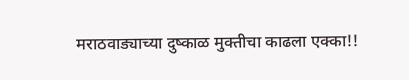मराठवाड्याच्या दुष्काळ मुक्तीचा काढला एक्का!!